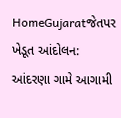HomeGujaratજેતપર ખેડૂત આંદોલન: આંદરણા ગામે આગામી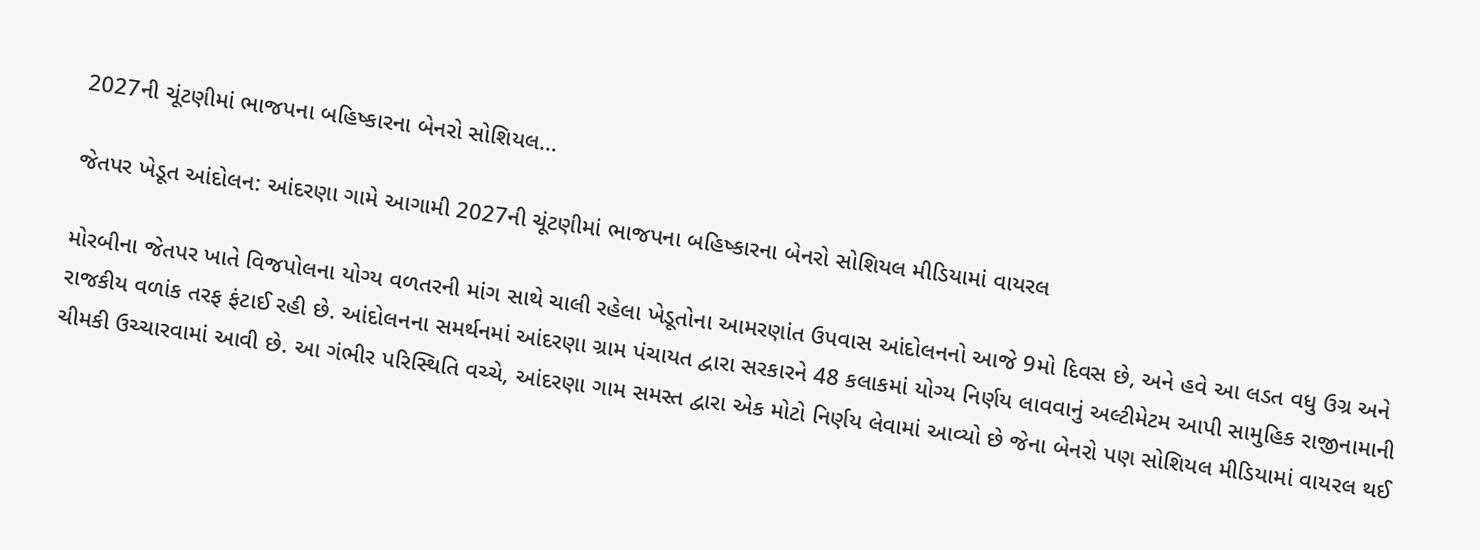2027ની ચૂંટણીમાં ભાજપના બહિષ્કારના બેનરો સોશિયલ...

જેતપર ખેડૂત આંદોલન: આંદરણા ગામે આગામી 2027ની ચૂંટણીમાં ભાજપના બહિષ્કારના બેનરો સોશિયલ મીડિયામાં વાયરલ

મોરબીના જેતપર ખાતે વિજપોલના યોગ્ય વળતરની માંગ સાથે ચાલી રહેલા ખેડૂતોના આમરણાંત ઉપવાસ આંદોલનનો આજે 9મો દિવસ છે, અને હવે આ લડત વધુ ઉગ્ર અને રાજકીય વળાંક તરફ ફંટાઈ રહી છે. આંદોલનના સમર્થનમાં આંદરણા ગ્રામ પંચાયત દ્વારા સરકારને 48 કલાકમાં યોગ્ય નિર્ણય લાવવાનું અલ્ટીમેટમ આપી સામુહિક રાજીનામાની ચીમકી ઉચ્ચારવામાં આવી છે. આ ગંભીર પરિસ્થિતિ વચ્ચે, આંદરણા ગામ સમસ્ત દ્વારા એક મોટો નિર્ણય લેવામાં આવ્યો છે જેના બેનરો પણ સોશિયલ મીડિયામાં વાયરલ થઈ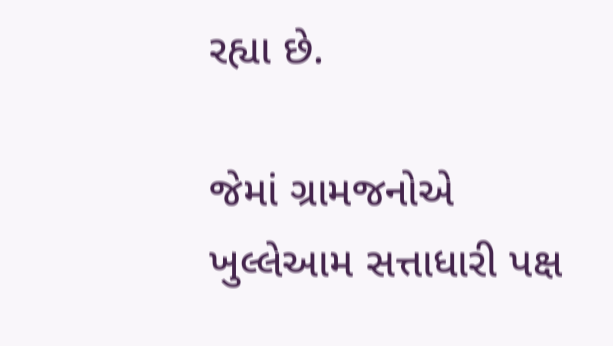રહ્યા છે.

જેમાં ગ્રામજનોએ ખુલ્લેઆમ સત્તાધારી પક્ષ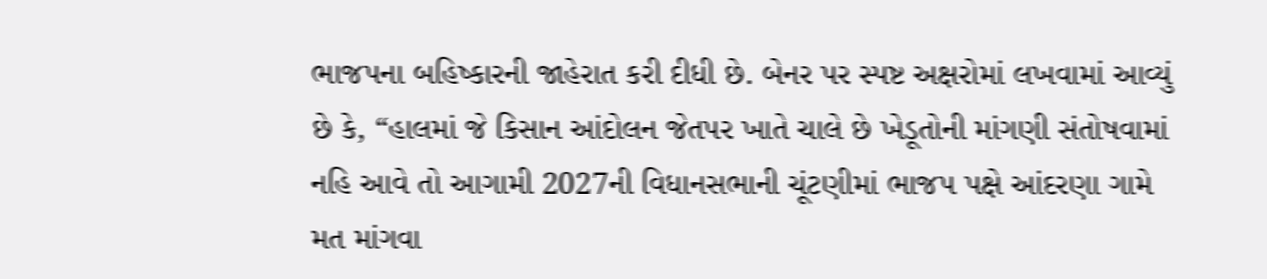ભાજપના બહિષ્કારની જાહેરાત કરી દીધી છે. બેનર પર સ્પષ્ટ અક્ષરોમાં લખવામાં આવ્યું છે કે, “હાલમાં જે કિસાન આંદોલન જેતપર ખાતે ચાલે છે ખેડૂતોની માંગણી સંતોષવામાં નહિ આવે તો આગામી 2027ની વિધાનસભાની ચૂંટણીમાં ભાજપ પક્ષે આંદરણા ગામે મત માંગવા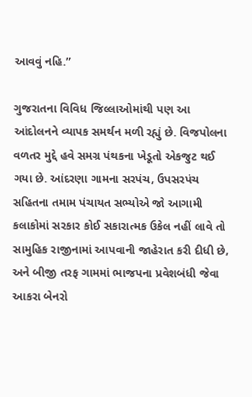આવવું નહિ.”

ગુજરાતના વિવિધ જિલ્લાઓમાંથી પણ આ આંદોલનને વ્યાપક સમર્થન મળી રહ્યું છે. વિજપોલના વળતર મુદ્દે હવે સમગ્ર પંથકના ખેડૂતો એકજુટ થઈ ગયા છે. આંદરણા ગામના સરપંચ, ઉપસરપંચ સહિતના તમામ પંચાયત સભ્યોએ જો આગામી કલાકોમાં સરકાર કોઈ સકારાત્મક ઉકેલ નહીં લાવે તો સામુહિક રાજીનામાં આપવાની જાહેરાત કરી દીધી છે, અને બીજી તરફ ગામમાં ભાજપના પ્રવેશબંધી જેવા આકરા બેનરો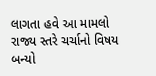લાગતા હવે આ મામલો રાજ્ય સ્તરે ચર્ચાનો વિષય બન્યો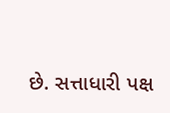છે. સત્તાધારી પક્ષ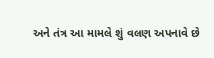અને તંત્ર આ મામલે શું વલણ અપનાવે છે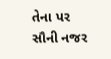તેના પર સૌની નજર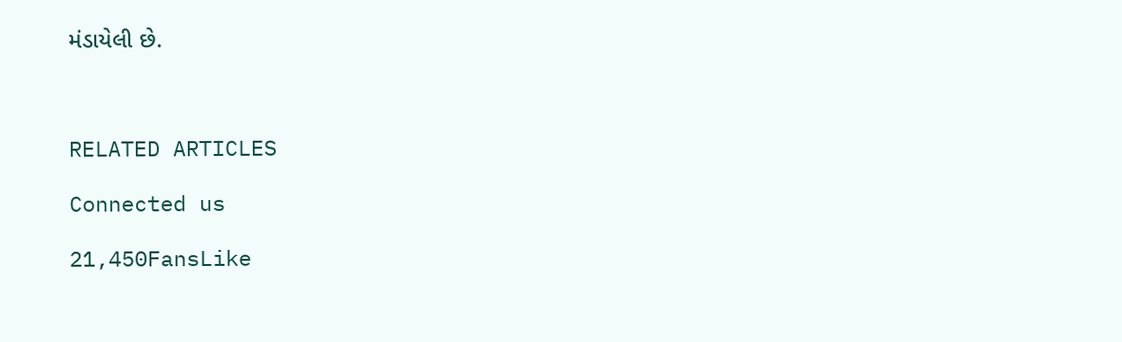મંડાયેલી છે.



RELATED ARTICLES

Connected us

21,450FansLike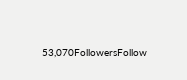53,070FollowersFollow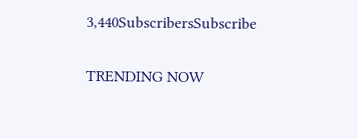3,440SubscribersSubscribe

TRENDING NOW